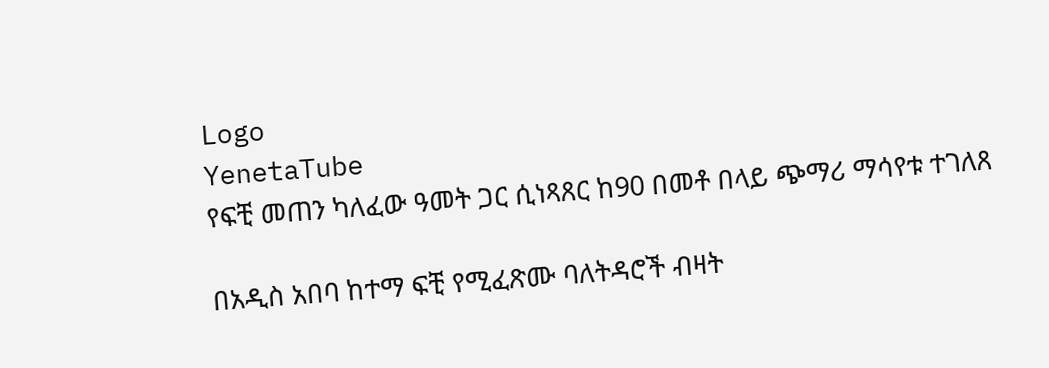Logo
YenetaTube
የፍቺ መጠን ካለፈው ዓመት ጋር ሲነጻጸር ከ90 በመቶ በላይ ጭማሪ ማሳየቱ ተገለጸ

በአዲስ አበባ ከተማ ፍቺ የሚፈጽሙ ባለትዳሮች ብዛት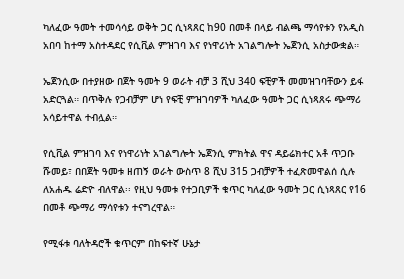ካለፈው ዓመት ተመሳሳይ ወቅት ጋር ሲነጻጸር ከ90 በመቶ በላይ ብልጫ ማሳየቱን የአዲስ አበባ ከተማ አስተዳደር የሲቪል ምዝገባ እና የነዋሪነት አገልግሎት ኤጀንሲ አስታውቋል።

ኤጀንሲው በተያዘው በጀት ዓመት 9 ወራት ብቻ 3 ሺህ 340 ፍቺዎች መመዝገባቸውን ይፋ አድርጓል። በጥቅሉ የጋብቻም ሆነ የፍቺ ምዝገባዎች ካለፈው ዓመት ጋር ሲነጻጸሩ ጭማሪ አሳይተዋል ተብሏል።

የሲቪል ምዝገባ እና የነዋሪነት አገልግሎት ኤጀንሲ ምክትል ዋና ዳይሬክተር አቶ ጥጋቡ ሹመይ፣ በበጀት ዓመቱ ዘጠኝ ወራት ውስጥ 8 ሺህ 315 ጋብቻዎች ተፈጽመዋልሰ ሲሉ ለአሐዱ ሬድዮ ብለዋል፡፡ የዚህ ዓመቱ የተጋቢዎች ቁጥር ካለፈው ዓመት ጋር ሲነጻጸር የ16 በመቶ ጭማሪ ማሳየቱን ተናግረዋል።

የሚፋቱ ባለትዳሮች ቁጥርም በከፍተኛ ሁኔታ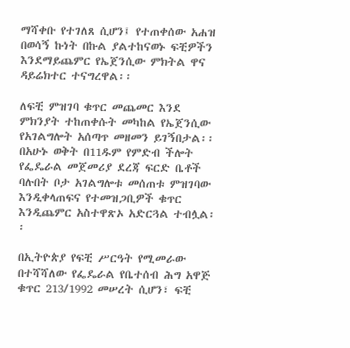ማሻቀቡ የተገለጸ ሲሆን፤ የተጠቀሰው አሐዝ በወሳኝ ኩነት በኩል ያልተከናወኑ ፍቺዎችን እንደማይጨምር የኤጀንሲው ምክትል ዋና ዳይሬክተር ተናግረዋል፡፡

ለፍቺ ምዝገባ ቁጥር መጨመር እንደ ምክንያት ተከጠቀሱት መካከል የኤጀንሲው የአገልግሎት አሰጣጥ መዘመን ይገኝበታል፡፡ በአሁኑ ወቅት በ11ዱም የምድብ ችሎት የፌዴራል መጀመሪያ ደረጃ ፍርድ ቤቶች ባሉበት ቦታ አገልግሎቱ መሰጠቱ ምዝገባው እንዲቀላጠፍና የተመዝጋቢዎች ቁጥር እንዲጨምር አስተዋጽኦ አድርጓል ተብሏል፡፡

በኢትዮጵያ የፍቺ ሥርዓት የሚመራው በተሻሻለው የፌዴራል የቤተሰብ ሕግ አዋጅ ቁጥር 213/1992 መሠረት ሲሆን፣ ፍቺ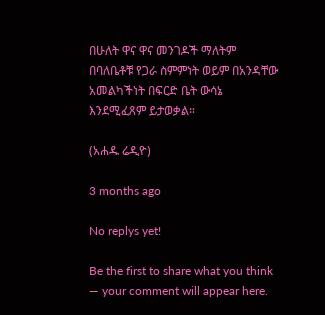በሁለት ዋና ዋና መንገዶች ማለትም በባለቤቶቹ የጋራ ስምምነት ወይም በአንዳቸው አመልካችነት በፍርድ ቤት ውሳኔ እንደሚፈጸም ይታወቃል።

(አሐዱ ሬዲዮ)

3 months ago

No replys yet!

Be the first to share what you think — your comment will appear here.